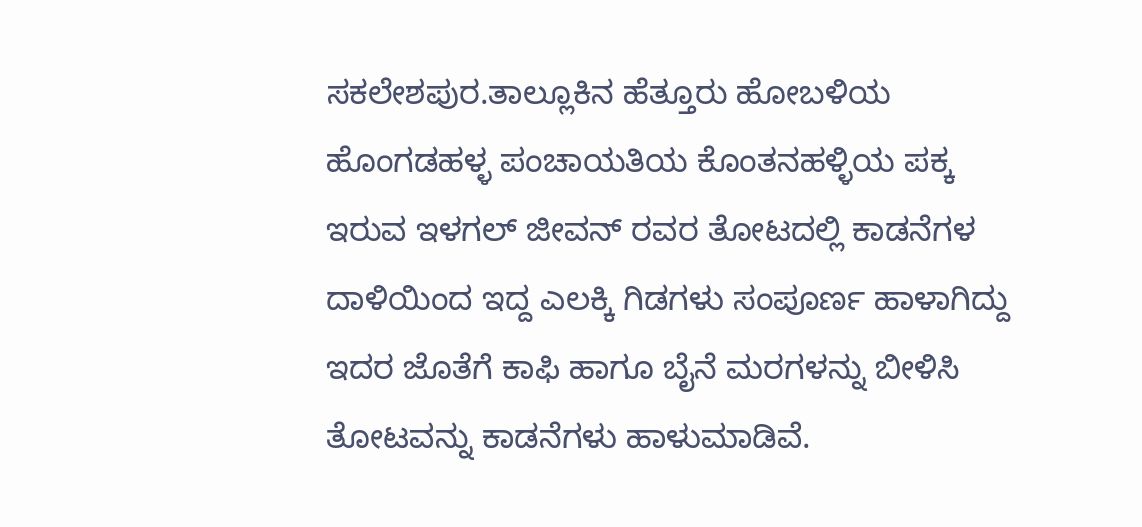ಸಕಲೇಶಪುರ.ತಾಲ್ಲೂಕಿನ ಹೆತ್ತೂರು ಹೋಬಳಿಯ ಹೊಂಗಡಹಳ್ಳ ಪಂಚಾಯತಿಯ ಕೊಂತನಹಳ್ಳಿಯ ಪಕ್ಕ ಇರುವ ಇಳಗಲ್ ಜೀವನ್ ರವರ ತೋಟದಲ್ಲಿ ಕಾಡನೆಗಳ ದಾಳಿಯಿಂದ ಇದ್ದ ಎಲಕ್ಕಿ ಗಿಡಗಳು ಸಂಪೂರ್ಣ ಹಾಳಾಗಿದ್ದು ಇದರ ಜೊತೆಗೆ ಕಾಫಿ ಹಾಗೂ ಬೈನೆ ಮರಗಳನ್ನು ಬೀಳಿಸಿ ತೋಟವನ್ನು ಕಾಡನೆಗಳು ಹಾಳುಮಾಡಿವೆ.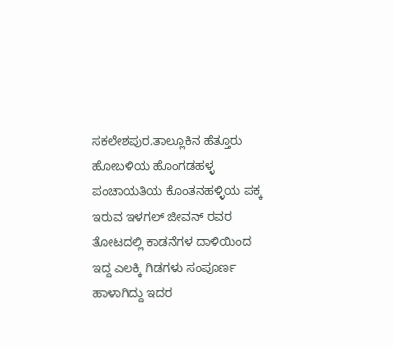ಸಕಲೇಶಪುರ.ತಾಲ್ಲೂಕಿನ ಹೆತ್ತೂರು ಹೋಬಳಿಯ ಹೊಂಗಡಹಳ್ಳ ಪಂಚಾಯತಿಯ ಕೊಂತನಹಳ್ಳಿಯ ಪಕ್ಕ ಇರುವ ಇಳಗಲ್ ಜೀವನ್ ರವರ ತೋಟದಲ್ಲಿ ಕಾಡನೆಗಳ ದಾಳಿಯಿಂದ ಇದ್ದ ಎಲಕ್ಕಿ ಗಿಡಗಳು ಸಂಪೂರ್ಣ ಹಾಳಾಗಿದ್ದು ಇದರ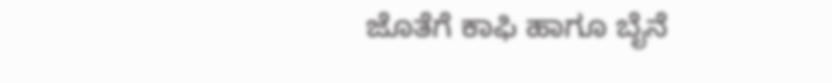ಜೊತೆಗೆ ಕಾಫಿ ಹಾಗೂ ಬೈನೆ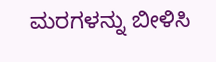ಮರಗಳನ್ನು ಬೀಳಿಸಿ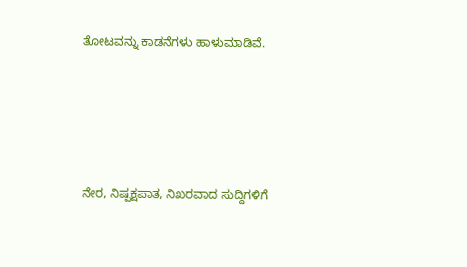ತೋಟವನ್ನು ಕಾಡನೆಗಳು ಹಾಳುಮಾಡಿವೆ.





ನೇರ, ನಿಷ್ಪಕ್ಷಪಾತ, ನಿಖರವಾದ ಸುದ್ದಿಗಳಿಗೆ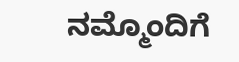ನಮ್ಮೊಂದಿಗೆ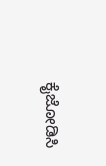ಕೈಜೋಡಿಸಿ